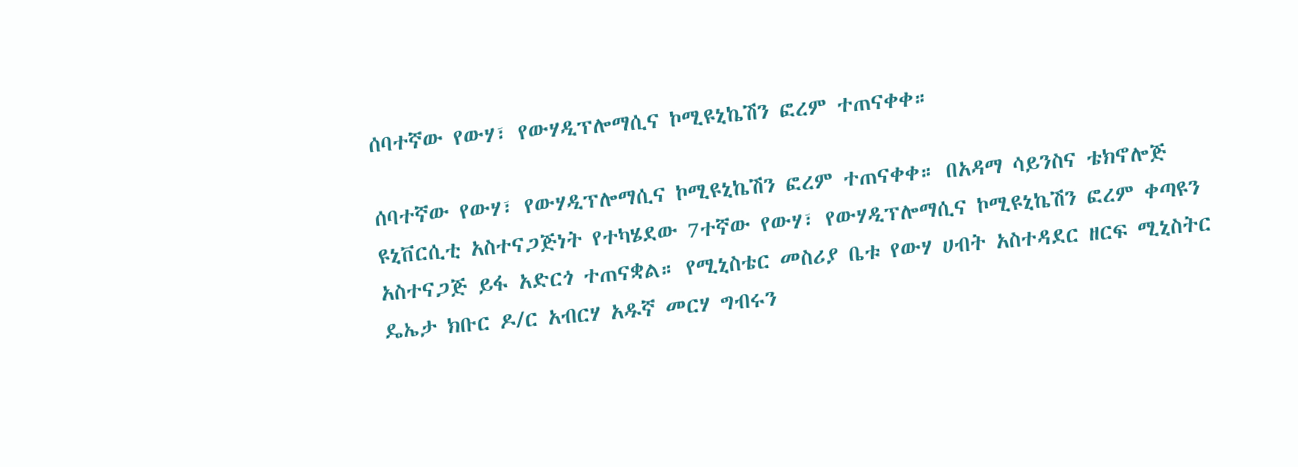ሰባተኛው የውሃ፣ የውሃዲፕሎማሲና ኮሚዩኒኬሽን ፎረም ተጠናቀቀ።

ሰባተኛው የውሃ፣ የውሃዲፕሎማሲና ኮሚዩኒኬሽን ፎረም ተጠናቀቀ። በአዳማ ሳይንስና ቴክኖሎጅ ዩኒቨርሲቲ አስተናጋጅነት የተካሄደው 7ተኛው የውሃ፣ የውሃዲፕሎማሲና ኮሚዩኒኬሽን ፎረም ቀጣዩን አስተናጋጅ ይፋ አድርጎ ተጠናቋል። የሚኒስቴር መስሪያ ቤቱ የውሃ ሀብት አስተዳደር ዘርፍ ሚኒስትር ዴኤታ ክቡር ዶ/ር አብርሃ አዱኛ መርሃ ግብሩን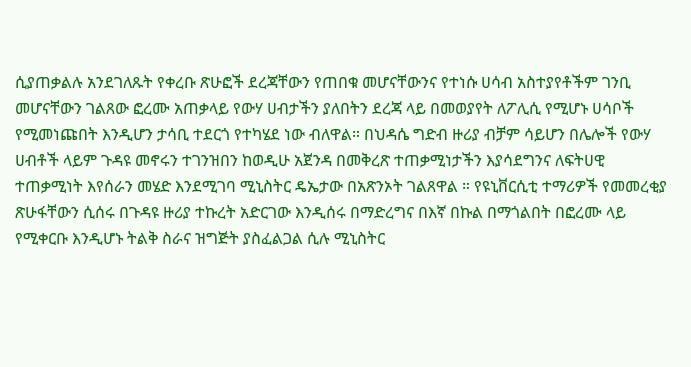ሲያጠቃልሉ አንደገለጹት የቀረቡ ጽሁፎች ደረጃቸውን የጠበቁ መሆናቸውንና የተነሱ ሀሳብ አስተያየቶችም ገንቢ መሆናቸውን ገልጸው ፎረሙ አጠቃላይ የውሃ ሀብታችን ያለበትን ደረጃ ላይ በመወያየት ለፖሊሲ የሚሆኑ ሀሳቦች የሚመነጩበት እንዲሆን ታሳቢ ተደርጎ የተካሄደ ነው ብለዋል። በህዳሴ ግድብ ዙሪያ ብቻም ሳይሆን በሌሎች የውሃ ሀብቶች ላይም ጉዳዩ መኖሩን ተገንዝበን ከወዲሁ አጀንዳ በመቅረጽ ተጠቃሚነታችን እያሳደግንና ለፍትሀዊ ተጠቃሚነት እየሰራን መሄድ እንደሚገባ ሚኒስትር ዴኤታው በአጽንኦት ገልጸዋል ። የዩኒቨርሲቲ ተማሪዎች የመመረቂያ ጽሁፋቸውን ሲሰሩ በጉዳዩ ዙሪያ ተኩረት አድርገው እንዲሰሩ በማድረግና በእኛ በኩል በማጎልበት በፎረሙ ላይ የሚቀርቡ እንዲሆኑ ትልቅ ስራና ዝግጅት ያስፈልጋል ሲሉ ሚኒስትር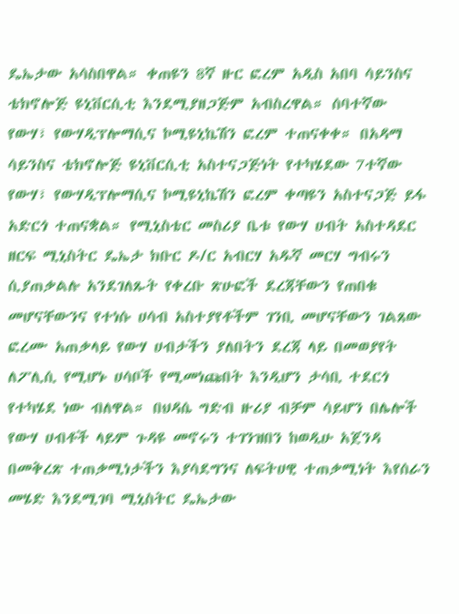ዴኤታው አሳስበዋል። ቀጠዩን 8ኛ ዙር ፎረም አዲስ አበባ ሳይንስና ቴክኖሎጅ ዩኒቨርሲቲ እንደሚያዘጋጅም አብስረዋል። ሰባተኛው የውሃ፣ የውሃዲፕሎማሲና ኮሚዩኒኬሽን ፎረም ተጠናቀቀ። በአዳማ ሳይንስና ቴክኖሎጅ ዩኒቨርሲቲ አስተናጋጅነት የተካሄደው 7ተኛው የውሃ፣ የውሃዲፕሎማሲና ኮሚዩኒኬሽን ፎረም ቀጣዩን አስተናጋጅ ይፋ አድርጎ ተጠናቋል። የሚኒስቴር መስሪያ ቤቱ የውሃ ሀብት አስተዳደር ዘርፍ ሚኒስትር ዴኤታ ክቡር ዶ/ር አብርሃ አዱኛ መርሃ ግብሩን ሲያጠቃልሉ አንደገለጹት የቀረቡ ጽሁፎች ደረጃቸውን የጠበቁ መሆናቸውንና የተነሱ ሀሳብ አስተያየቶችም ገንቢ መሆናቸውን ገልጸው ፎረሙ አጠቃላይ የውሃ ሀብታችን ያለበትን ደረጃ ላይ በመወያየት ለፖሊሲ የሚሆኑ ሀሳቦች የሚመነጩበት እንዲሆን ታሳቢ ተደርጎ የተካሄደ ነው ብለዋል። በህዳሴ ግድብ ዙሪያ ብቻም ሳይሆን በሌሎች የውሃ ሀብቶች ላይም ጉዳዩ መኖሩን ተገንዝበን ከወዲሁ አጀንዳ በመቅረጽ ተጠቃሚነታችን እያሳደግንና ለፍትሀዊ ተጠቃሚነት እየሰራን መሄድ እንደሚገባ ሚኒስትር ዴኤታው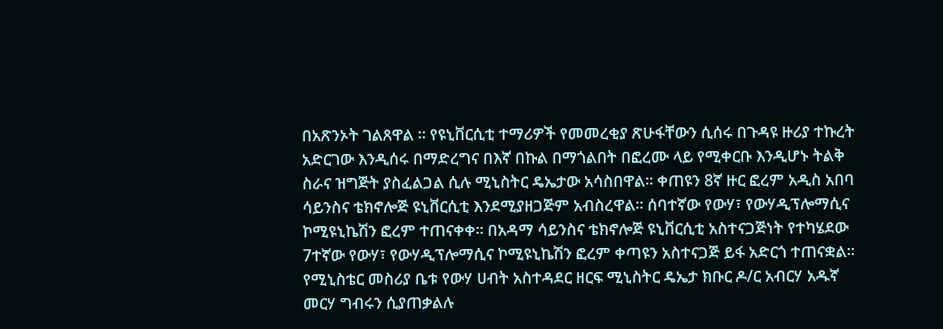በአጽንኦት ገልጸዋል ። የዩኒቨርሲቲ ተማሪዎች የመመረቂያ ጽሁፋቸውን ሲሰሩ በጉዳዩ ዙሪያ ተኩረት አድርገው እንዲሰሩ በማድረግና በእኛ በኩል በማጎልበት በፎረሙ ላይ የሚቀርቡ እንዲሆኑ ትልቅ ስራና ዝግጅት ያስፈልጋል ሲሉ ሚኒስትር ዴኤታው አሳስበዋል። ቀጠዩን 8ኛ ዙር ፎረም አዲስ አበባ ሳይንስና ቴክኖሎጅ ዩኒቨርሲቲ እንደሚያዘጋጅም አብስረዋል። ሰባተኛው የውሃ፣ የውሃዲፕሎማሲና ኮሚዩኒኬሽን ፎረም ተጠናቀቀ። በአዳማ ሳይንስና ቴክኖሎጅ ዩኒቨርሲቲ አስተናጋጅነት የተካሄደው 7ተኛው የውሃ፣ የውሃዲፕሎማሲና ኮሚዩኒኬሽን ፎረም ቀጣዩን አስተናጋጅ ይፋ አድርጎ ተጠናቋል። የሚኒስቴር መስሪያ ቤቱ የውሃ ሀብት አስተዳደር ዘርፍ ሚኒስትር ዴኤታ ክቡር ዶ/ር አብርሃ አዱኛ መርሃ ግብሩን ሲያጠቃልሉ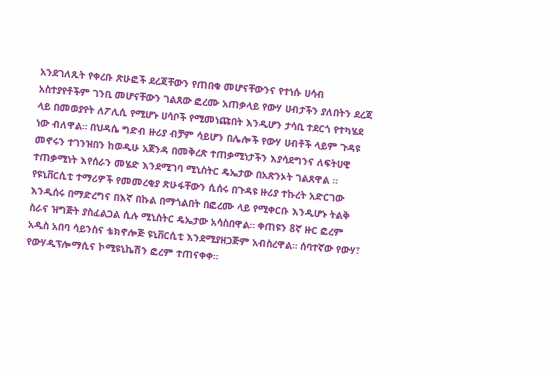አንደገለጹት የቀረቡ ጽሁፎች ደረጃቸውን የጠበቁ መሆናቸውንና የተነሱ ሀሳብ አስተያየቶችም ገንቢ መሆናቸውን ገልጸው ፎረሙ አጠቃላይ የውሃ ሀብታችን ያለበትን ደረጃ ላይ በመወያየት ለፖሊሲ የሚሆኑ ሀሳቦች የሚመነጩበት እንዲሆን ታሳቢ ተደርጎ የተካሄደ ነው ብለዋል። በህዳሴ ግድብ ዙሪያ ብቻም ሳይሆን በሌሎች የውሃ ሀብቶች ላይም ጉዳዩ መኖሩን ተገንዝበን ከወዲሁ አጀንዳ በመቅረጽ ተጠቃሚነታችን እያሳደግንና ለፍትሀዊ ተጠቃሚነት እየሰራን መሄድ እንደሚገባ ሚኒስትር ዴኤታው በአጽንኦት ገልጸዋል ። የዩኒቨርሲቲ ተማሪዎች የመመረቂያ ጽሁፋቸውን ሲሰሩ በጉዳዩ ዙሪያ ተኩረት አድርገው እንዲሰሩ በማድረግና በእኛ በኩል በማጎልበት በፎረሙ ላይ የሚቀርቡ እንዲሆኑ ትልቅ ስራና ዝግጅት ያስፈልጋል ሲሉ ሚኒስትር ዴኤታው አሳስበዋል። ቀጠዩን 8ኛ ዙር ፎረም አዲስ አበባ ሳይንስና ቴክኖሎጅ ዩኒቨርሲቲ እንደሚያዘጋጅም አብስረዋል። ሰባተኛው የውሃ፣ የውሃዲፕሎማሲና ኮሚዩኒኬሽን ፎረም ተጠናቀቀ።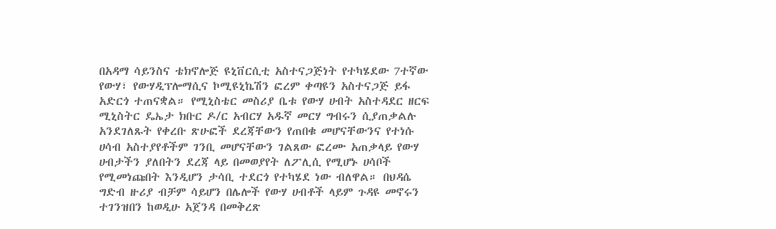በአዳማ ሳይንስና ቴክኖሎጅ ዩኒቨርሲቲ አስተናጋጅነት የተካሄደው 7ተኛው የውሃ፣ የውሃዲፕሎማሲና ኮሚዩኒኬሽን ፎረም ቀጣዩን አስተናጋጅ ይፋ አድርጎ ተጠናቋል። የሚኒስቴር መስሪያ ቤቱ የውሃ ሀብት አስተዳደር ዘርፍ ሚኒስትር ዴኤታ ክቡር ዶ/ር አብርሃ አዱኛ መርሃ ግብሩን ሲያጠቃልሉ አንደገለጹት የቀረቡ ጽሁፎች ደረጃቸውን የጠበቁ መሆናቸውንና የተነሱ ሀሳብ አስተያየቶችም ገንቢ መሆናቸውን ገልጸው ፎረሙ አጠቃላይ የውሃ ሀብታችን ያለበትን ደረጃ ላይ በመወያየት ለፖሊሲ የሚሆኑ ሀሳቦች የሚመነጩበት እንዲሆን ታሳቢ ተደርጎ የተካሄደ ነው ብለዋል። በህዳሴ ግድብ ዙሪያ ብቻም ሳይሆን በሌሎች የውሃ ሀብቶች ላይም ጉዳዩ መኖሩን ተገንዝበን ከወዲሁ አጀንዳ በመቅረጽ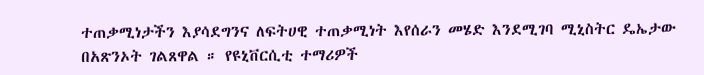ተጠቃሚነታችን እያሳደግንና ለፍትሀዊ ተጠቃሚነት እየሰራን መሄድ እንደሚገባ ሚኒስትር ዴኤታው በአጽንኦት ገልጸዋል ። የዩኒቨርሲቲ ተማሪዎች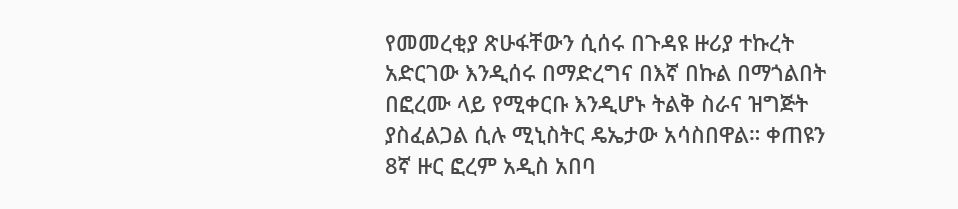የመመረቂያ ጽሁፋቸውን ሲሰሩ በጉዳዩ ዙሪያ ተኩረት አድርገው እንዲሰሩ በማድረግና በእኛ በኩል በማጎልበት በፎረሙ ላይ የሚቀርቡ እንዲሆኑ ትልቅ ስራና ዝግጅት ያስፈልጋል ሲሉ ሚኒስትር ዴኤታው አሳስበዋል። ቀጠዩን 8ኛ ዙር ፎረም አዲስ አበባ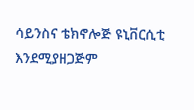ሳይንስና ቴክኖሎጅ ዩኒቨርሲቲ እንደሚያዘጋጅም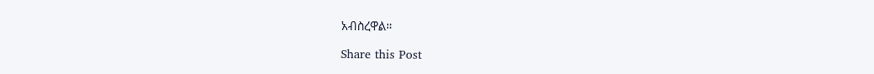አብስረዋል።

Share this Post